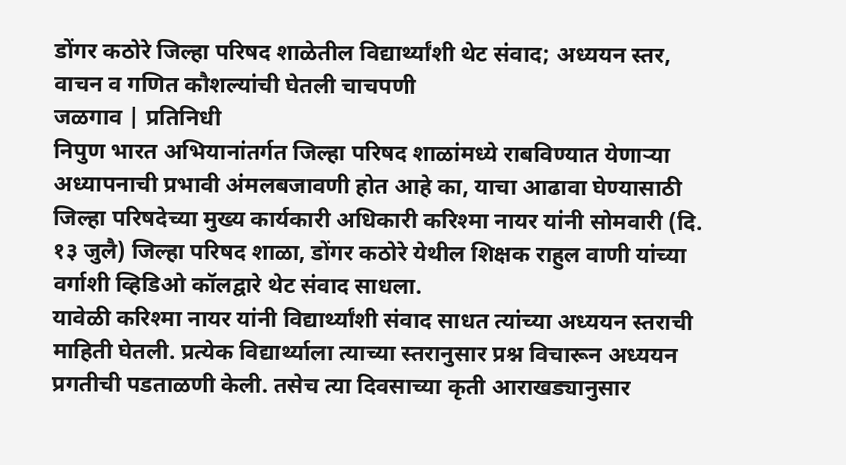डोंगर कठोरे जिल्हा परिषद शाळेतील विद्यार्थ्यांशी थेट संवाद; अध्ययन स्तर, वाचन व गणित कौशल्यांची घेतली चाचपणी
जळगाव | प्रतिनिधी
निपुण भारत अभियानांतर्गत जिल्हा परिषद शाळांमध्ये राबविण्यात येणाऱ्या अध्यापनाची प्रभावी अंमलबजावणी होत आहे का, याचा आढावा घेण्यासाठी जिल्हा परिषदेच्या मुख्य कार्यकारी अधिकारी करिश्मा नायर यांनी सोमवारी (दि. १३ जुलै) जिल्हा परिषद शाळा, डोंगर कठोरे येथील शिक्षक राहुल वाणी यांच्या वर्गाशी व्हिडिओ कॉलद्वारे थेट संवाद साधला.
यावेळी करिश्मा नायर यांनी विद्यार्थ्यांशी संवाद साधत त्यांच्या अध्ययन स्तराची माहिती घेतली. प्रत्येक विद्यार्थ्याला त्याच्या स्तरानुसार प्रश्न विचारून अध्ययन प्रगतीची पडताळणी केली. तसेच त्या दिवसाच्या कृती आराखड्यानुसार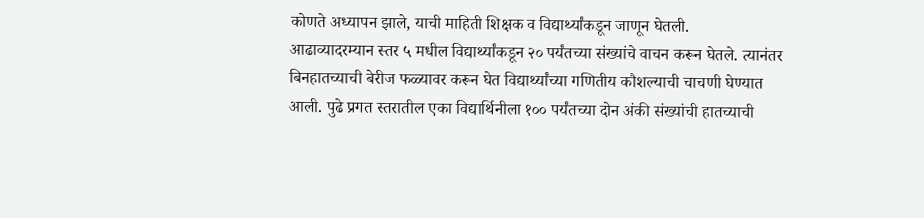कोणते अध्यापन झाले, याची माहिती शिक्षक व विद्यार्थ्यांकडून जाणून घेतली.
आढाव्यादरम्यान स्तर ५ मधील विद्यार्थ्यांकडून २० पर्यंतच्या संख्यांचे वाचन करून घेतले. त्यानंतर बिनहातच्याची बेरीज फळ्यावर करून घेत विद्यार्थ्यांच्या गणितीय कौशल्याची चाचणी घेण्यात आली. पुढे प्रगत स्तरातील एका विद्यार्थिनीला १०० पर्यंतच्या दोन अंकी संख्यांची हातच्याची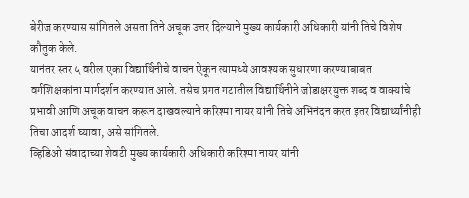बेरीज करण्यास सांगितले असता तिने अचूक उत्तर दिल्याने मुख्य कार्यकारी अधिकारी यांनी तिचे विशेष कौतुक केले.
यानंतर स्तर ५ वरील एका विद्यार्थिनीचे वाचन ऐकून त्यामध्ये आवश्यक सुधारणा करण्याबाबत वर्गशिक्षकांना मार्गदर्शन करण्यात आले. तसेच प्रगत गटातील विद्यार्थिनीने जोडाक्षरयुक्त शब्द व वाक्यांचे प्रभावी आणि अचूक वाचन करून दाखवल्याने करिश्मा नायर यांनी तिचे अभिनंदन करत इतर विद्यार्थ्यांनीही तिचा आदर्श घ्यावा, असे सांगितले.
व्हिडिओ संवादाच्या शेवटी मुख्य कार्यकारी अधिकारी करिश्मा नायर यांनी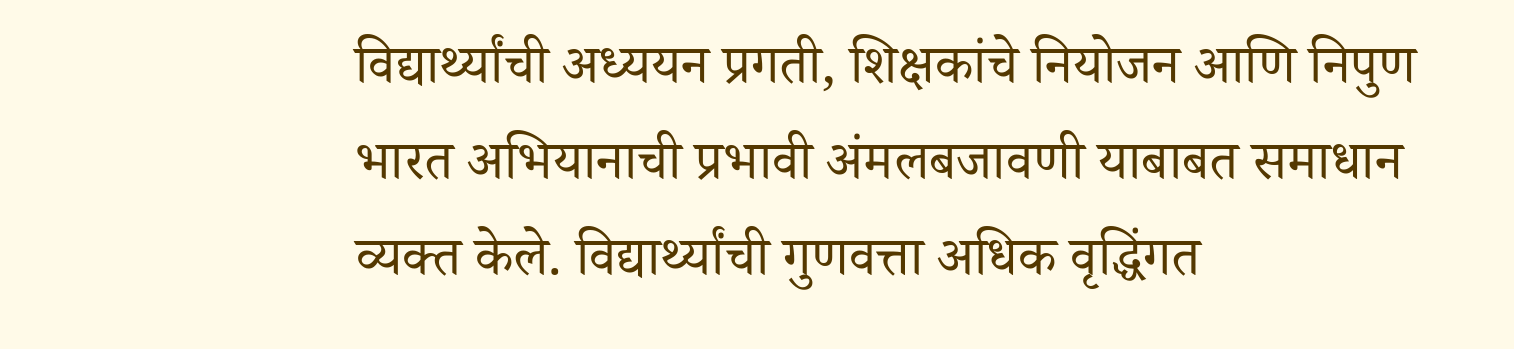विद्यार्थ्यांची अध्ययन प्रगती, शिक्षकांचे नियोजन आणि निपुण भारत अभियानाची प्रभावी अंमलबजावणी याबाबत समाधान व्यक्त केले. विद्यार्थ्यांची गुणवत्ता अधिक वृद्धिंगत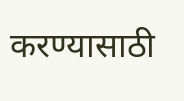करण्यासाठी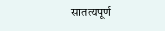सातत्यपूर्ण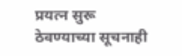प्रयत्न सुरू ठेवण्याच्या सूचनाही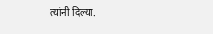त्यांनी दिल्या.